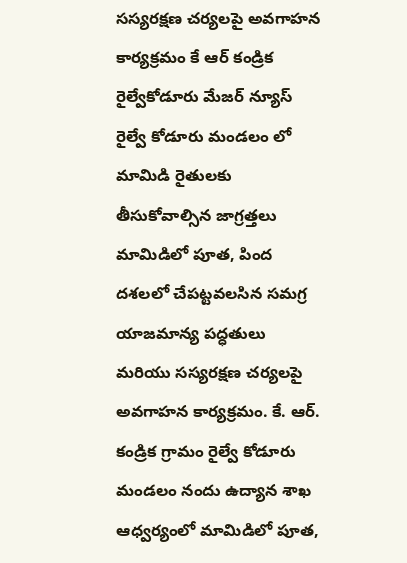సస్యరక్షణ చర్యలపై అవగాహన కార్యక్రమం కే ఆర్ కండ్రిక
రైల్వేకోడూరు మేజర్ న్యూస్
రైల్వే కోడూరు మండలం లో మామిడి రైతులకు తీసుకోవాల్సిన జాగ్రత్తలు
మామిడిలో పూత, పింద దశలలో చేపట్టవలసిన సమగ్ర యాజమాన్య పద్ధతులు మరియు సస్యరక్షణ చర్యలపై అవగాహన కార్యక్రమం. కే. ఆర్. కండ్రిక గ్రామం రైల్వే కోడూరు మండలం నందు ఉద్యాన శాఖ ఆధ్వర్యంలో మామిడిలో పూత,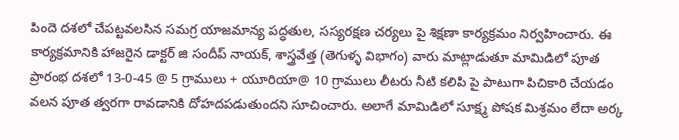పిందె దశలో చేపట్టవలసిన సమగ్ర యాజమాన్య పద్ధతుల, సస్యరక్షణ చర్యలు పై శిక్షణా కార్యక్రమం నిర్వహించారు. ఈ కార్యక్రమానికి హాజరైన డాక్టర్ జి సందీప్ నాయక్, శాస్త్రవేత్త (తెగుళ్ళ విభాగం) వారు మాట్లాడుతూ మామిడిలో పూత ప్రారంభ దశలో 13-0-45 @ 5 గ్రాములు + యూరియా@ 10 గ్రాములు లీటరు నీటి కలిపి పై పాటుగా పిచికారి చేయడం వలన పూత త్వరగా రావడానికి దోహదపడుతుందని సూచించారు. అలాగే మామిడిలో సూక్ష్మ పోషక మిశ్రమం లేదా అర్క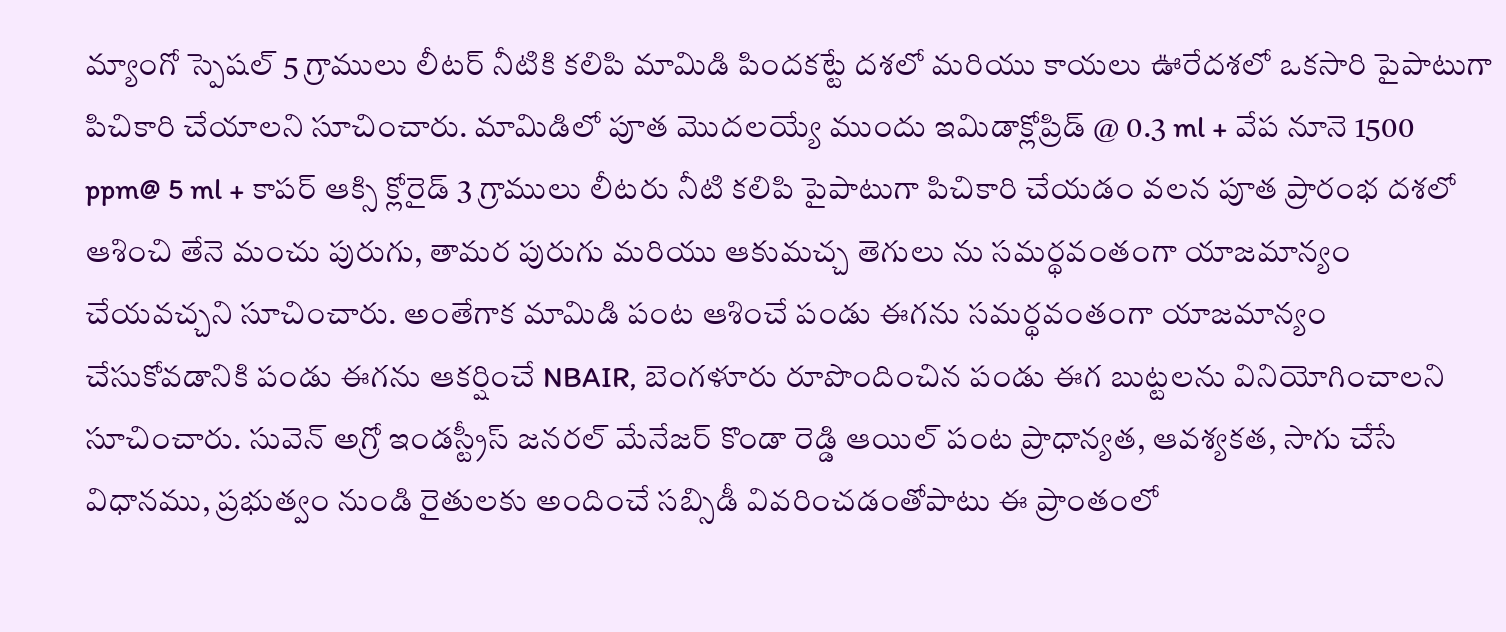మ్యాంగో స్పెషల్ 5 గ్రాములు లీటర్ నీటికి కలిపి మామిడి పిందకట్టే దశలో మరియు కాయలు ఊరేదశలో ఒకసారి పైపాటుగా పిచికారి చేయాలని సూచించారు. మామిడిలో పూత మొదలయ్యే ముందు ఇమిడాక్లోప్రిడ్ @ 0.3 ml + వేప నూనె 1500 ppm@ 5 ml + కాపర్ ఆక్సి క్లోరైడ్ 3 గ్రాములు లీటరు నీటి కలిపి పైపాటుగా పిచికారి చేయడం వలన పూత ప్రారంభ దశలో ఆశించి తేనె మంచు పురుగు, తామర పురుగు మరియు ఆకుమచ్చ తెగులు ను సమర్థవంతంగా యాజమాన్యం చేయవచ్చని సూచించారు. అంతేగాక మామిడి పంట ఆశించే పండు ఈగను సమర్థవంతంగా యాజమాన్యం చేసుకోవడానికి పండు ఈగను ఆకర్షించే NBAIR, బెంగళూరు రూపొందించిన పండు ఈగ బుట్టలను వినియోగించాలని సూచించారు. సువెన్ అగ్రో ఇండస్ట్రీస్ జనరల్ మేనేజర్ కొండా రెడ్డి ఆయిల్ పంట ప్రాధాన్యత, ఆవశ్యకత, సాగు చేసే విధానము, ప్రభుత్వం నుండి రైతులకు అందించే సబ్సిడీ వివరించడంతోపాటు ఈ ప్రాంతంలో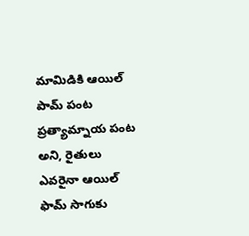మామిడికి ఆయిల్ పామ్ పంట ప్రత్యామ్నాయ పంట అని, రైతులు ఎవరైనా ఆయిల్ ఫామ్ సాగుకు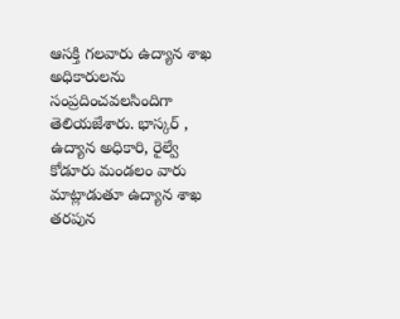ఆసక్తి గలవారు ఉద్యాన శాఖ అధికారులను సంప్రదించవలసిందిగా తెలియజేశారు. భాస్కర్ , ఉద్యాన అధికారి, రైల్వే కోడూరు మండలం వారు మాట్లాడుతూ ఉద్యాన శాఖ తరపున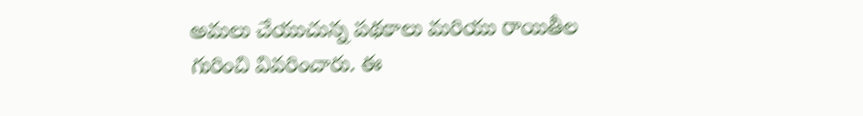అమలు చేయుచున్న పథకాలు మరియు రాయితీల గురించి వివరించారు. ఈ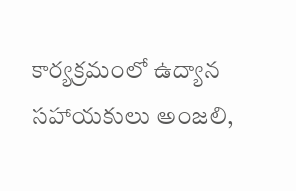కార్యక్రమంలో ఉద్యాన సహాయకులు అంజలి,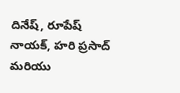దినేష్, రూపేష్ నాయక్, హరి ప్రసాద్ మరియు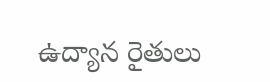ఉద్యాన రైతులు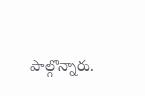పాల్గొన్నారు.